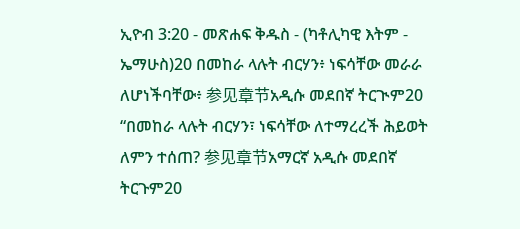ኢዮብ 3:20 - መጽሐፍ ቅዱስ - (ካቶሊካዊ እትም - ኤማሁስ)20 በመከራ ላሉት ብርሃን፥ ነፍሳቸው መራራ ለሆነችባቸው፥ 参见章节አዲሱ መደበኛ ትርጒም20 “በመከራ ላሉት ብርሃን፣ ነፍሳቸው ለተማረረች ሕይወት ለምን ተሰጠ? 参见章节አማርኛ አዲሱ መደበኛ ትርጉም20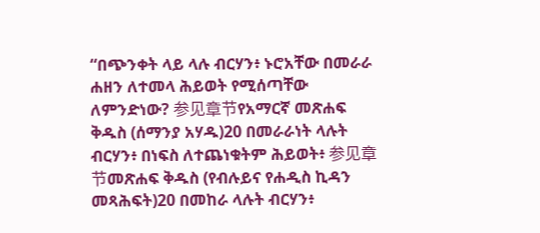“በጭንቀት ላይ ላሉ ብርሃን፥ ኑሮአቸው በመራራ ሐዘን ለተመላ ሕይወት የሚሰጣቸው ለምንድነው? 参见章节የአማርኛ መጽሐፍ ቅዱስ (ሰማንያ አሃዱ)20 በመራራነት ላሉት ብርሃን፥ በነፍስ ለተጨነቁትም ሕይወት፥ 参见章节መጽሐፍ ቅዱስ (የብሉይና የሐዲስ ኪዳን መጻሕፍት)20 በመከራ ላሉት ብርሃን፥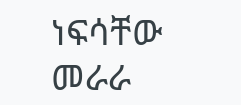ነፍሳቸው መራራ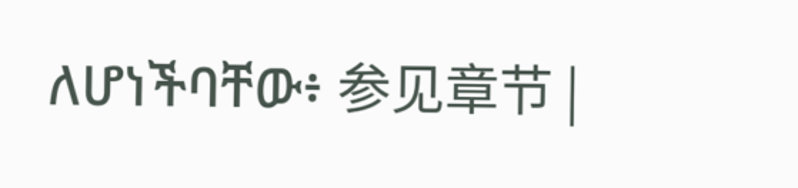ለሆነችባቸው፥ 参见章节 |